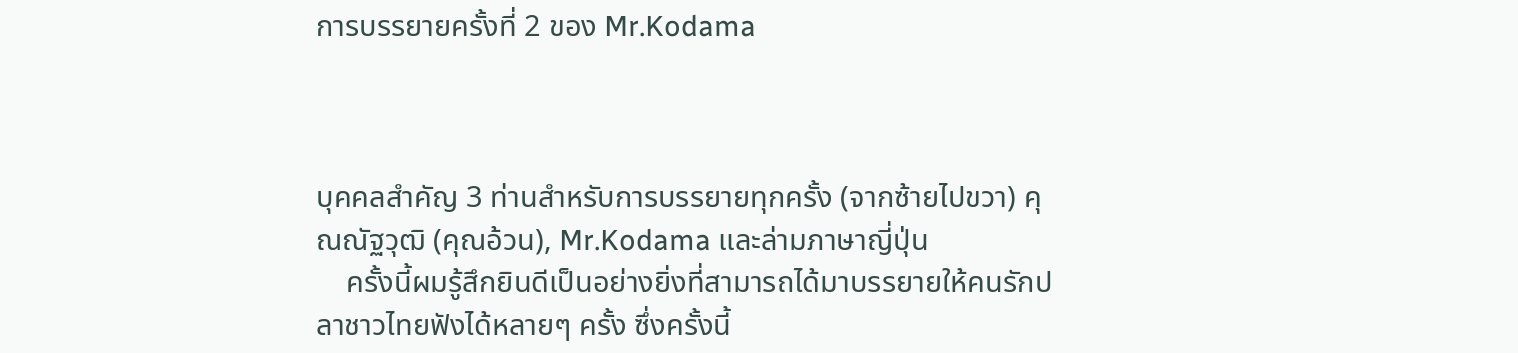การบรรยายครั้งที่ 2 ของ Mr.Kodama



บุคคลสำคัญ 3 ท่านสำหรับการบรรยายทุกครั้ง (จากซ้ายไปขวา) คุณณัฐวุฒิ (คุณอ้วน), Mr.Kodama และล่ามภาษาญี่ปุ่น
    ครั้งนี้ผมรู้สึกยินดีเป็นอย่างยิ่งที่สามารถได้มาบรรยายให้คนรักปลาชาวไทยฟังได้หลายๆ ครั้ง ซึ่งครั้งนี้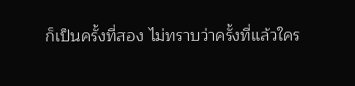ก็เป็นครั้งที่สอง ไม่ทราบว่าครั้งที่แล้วใคร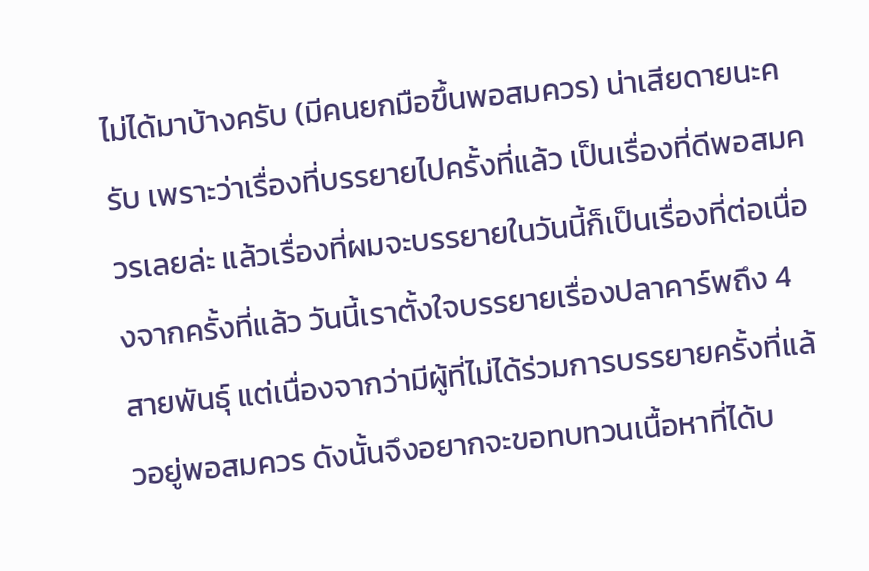ไม่ได้มาบ้างครับ (มีคนยกมือขึ้นพอสมควร) น่าเสียดายนะครับ เพราะว่าเรื่องที่บรรยายไปครั้งที่แล้ว เป็นเรื่องที่ดีพอสมควรเลยล่ะ แล้วเรื่องที่ผมจะบรรยายในวันนี้ก็เป็นเรื่องที่ต่อเนื่องจากครั้งที่แล้ว วันนี้เราตั้งใจบรรยายเรื่องปลาคาร์พถึง 4 สายพันธุ์ แต่เนื่องจากว่ามีผู้ที่ไม่ได้ร่วมการบรรยายครั้งที่แล้วอยู่พอสมควร ดังนั้นจึงอยากจะขอทบทวนเนื้อหาที่ได้บ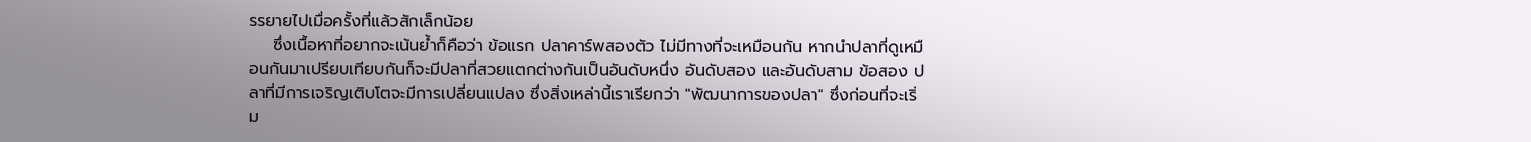รรยายไปเมื่อครั้งที่แล้วสักเล็กน้อย
    ซึ่งเนื้อหาที่อยากจะเน้นย้ำก็คือว่า ข้อแรก ปลาคาร์พสองตัว ไม่มีทางที่จะเหมือนกัน หากนำปลาที่ดูเหมือนกันมาเปรียบเทียบกันก็จะมีปลาที่สวยแตกต่างกันเป็นอันดับหนึ่ง อันดับสอง และอันดับสาม ข้อสอง ปลาที่มีการเจริญเติบโตจะมีการเปลี่ยนแปลง ซึ่งสิ่งเหล่านี้เราเรียกว่า "พัฒนาการของปลา" ซึ่งก่อนที่จะเริ่ม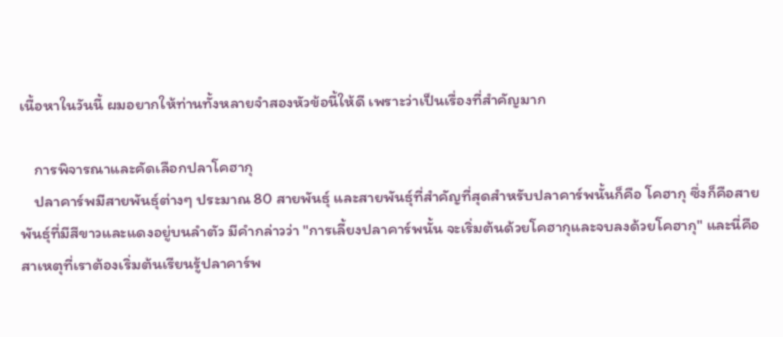เนื้อหาในวันนี้ ผมอยากให้ท่านทั้งหลายจำสองหัวข้อนี้ให้ดี เพราะว่าเป็นเรื่องที่สำคัญมาก

    การพิจารณาและคัดเลือกปลาโคฮากุ
    ปลาคาร์พมีสายพันธุ์ต่างๆ ประมาณ 80 สายพันธุ์ และสายพันธุ์ที่สำคัญที่สุดสำหรับปลาคาร์พนั้นก็คือ โคฮากุ ซึ่งก็คือสายพันธุ์ที่มีสีขาวและแดงอยู่บนลำตัว มีคำกล่าวว่า "การเลี้ยงปลาคาร์พนั้น จะเริ่มต้นด้วยโคฮากุและจบลงด้วยโคฮากุ" และนี่คือสาเหตุที่เราต้องเริ่มต้นเรียนรู้ปลาคาร์พ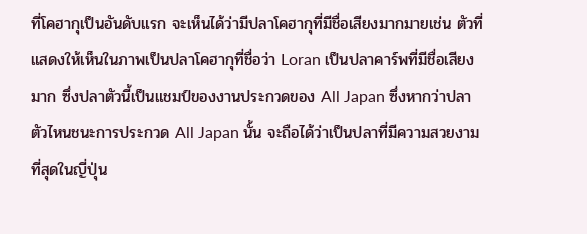ที่โคฮากุเป็นอันดับแรก จะเห็นได้ว่ามีปลาโคฮากุที่มีชื่อเสียงมากมายเช่น ตัวที่แสดงให้เห็นในภาพเป็นปลาโคฮากุที่ชื่อว่า Loran เป็นปลาคาร์พที่มีชื่อเสียงมาก ซึ่งปลาตัวนี้เป็นแชมป์ของงานประกวดของ All Japan ซึ่งหากว่าปลาตัวไหนชนะการประกวด All Japan นั้น จะถือได้ว่าเป็นปลาที่มีความสวยงามที่สุดในญี่ปุ่น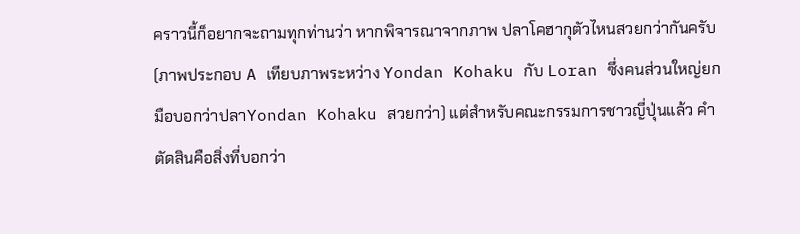คราวนี้ก็อยากจะถามทุกท่านว่า หากพิจารณาจากภาพ ปลาโคฮากุตัวไหนสวยกว่ากันครับ (ภาพประกอบ A เทียบภาพระหว่าง Yondan Kohaku กับ Loran ซึ่งคนส่วนใหญ่ยกมือบอกว่าปลาYondan Kohaku สวยกว่า) แต่สำหรับคณะกรรมการชาวญี่ปุ่นแล้ว คำตัดสินคือสิ่งที่บอกว่า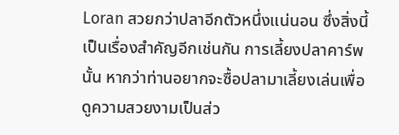Loran สวยกว่าปลาอีกตัวหนึ่งแน่นอน ซึ่งสิ่งนี้เป็นเรื่องสำคัญอีกเช่นกัน การเลี้ยงปลาคาร์พนั้น หากว่าท่านอยากจะซื้อปลามาเลี้ยงเล่นเพื่อดูความสวยงามเป็นส่ว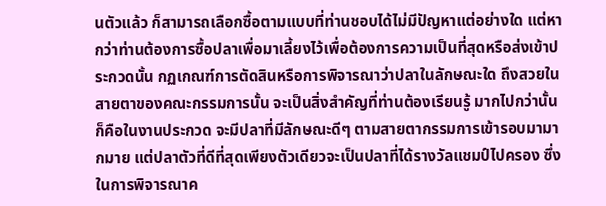นตัวแล้ว ก็สามารถเลือกซื้อตามแบบที่ท่านชอบได้ไม่มีปัญหาแต่อย่างใด แต่หากว่าท่านต้องการซื้อปลาเพื่อมาเลี้ยงไว้เพื่อต้องการความเป็นที่สุดหรือส่งเข้าประกวดนั้น กฏเกณฑ์การตัดสินหรือการพิจารณาว่าปลาในลักษณะใด ถึงสวยในสายตาของคณะกรรมการนั้น จะเป็นสิ่งสำคัญที่ท่านต้องเรียนรู้ มากไปกว่านั้นก็คือในงานประกวด จะมีปลาที่มีลักษณะดีๆ ตามสายตากรรมการเข้ารอบมามากมาย แต่ปลาตัวที่ดีที่สุดเพียงตัวเดียวจะเป็นปลาที่ได้รางวัลแชมป์ไปครอง ซึ่งในการพิจารณาค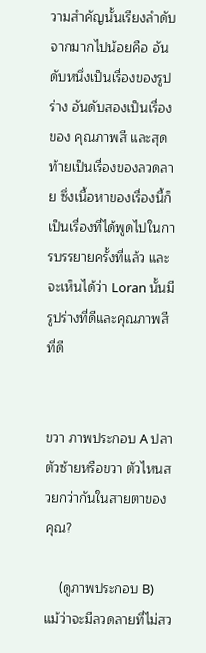วามสำคัญนั้นเรียงลำดับจากมากไปน้อยคือ อันดับหนึ่งเป็นเรื่องของรูปร่าง อันดับสองเป็นเรื่องของ คุณภาพสี และสุดท้ายเป็นเรื่องของลวดลาย ซึ่งเนื้อหาของเรื่องนี้ก็เป็นเรื่องที่ได้พูดไปในการบรรยายครั้งที่แล้ว และจะเห็นได้ว่า Loran นั้นมีรูปร่างที่ดีและคุณภาพสีที่ดี


ขวา ภาพประกอบ A ปลาตัวซ้ายหรือขวา ตัวไหนสวยกว่ากันในสายตาของคุณ?

    (ดูภาพประกอบ B) แม้ว่าจะมีลวดลายที่ไม่สว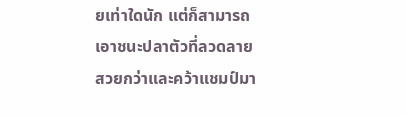ยเท่าใดนัก แต่ก็สามารถเอาชนะปลาตัวที่ลวดลายสวยกว่าและคว้าแชมป์มา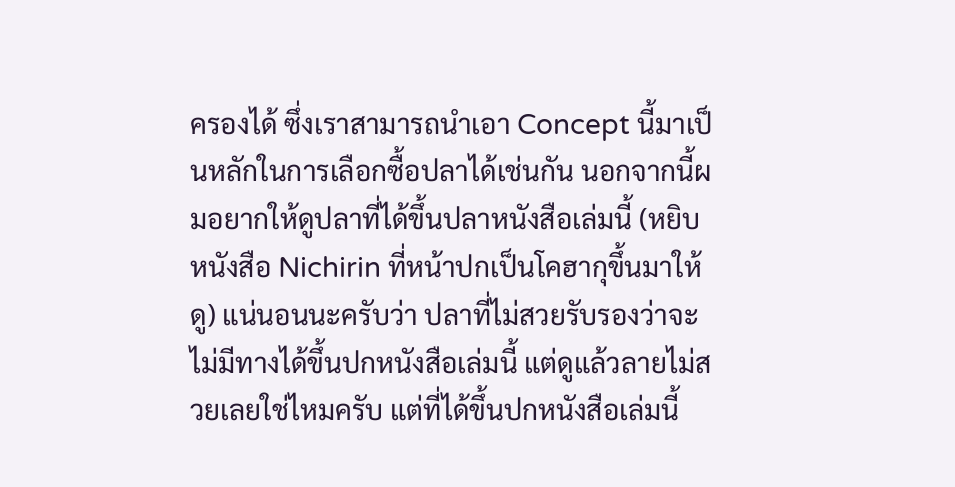ครองได้ ซึ่งเราสามารถนำเอา Concept นี้มาเป็นหลักในการเลือกซื้อปลาได้เช่นกัน นอกจากนี้ผมอยากให้ดูปลาที่ได้ขึ้นปลาหนังสือเล่มนี้ (หยิบหนังสือ Nichirin ที่หน้าปกเป็นโคฮากุขึ้นมาให้ดู) แน่นอนนะครับว่า ปลาที่ไม่สวยรับรองว่าจะไม่มีทางได้ขึ้นปกหนังสือเล่มนี้ แต่ดูแล้วลายไม่สวยเลยใช่ไหมครับ แต่ที่ได้ขึ้นปกหนังสือเล่มนี้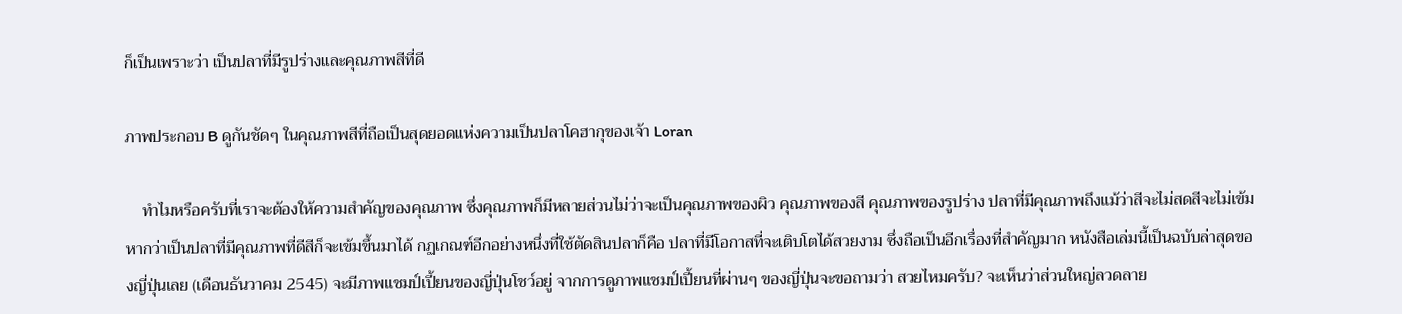ก็เป็นเพราะว่า เป็นปลาที่มีรูปร่างและคุณภาพสีที่ดี

ภาพประกอบ B ดูกันชัดๆ ในคุณภาพสีที่ถือเป็นสุดยอดแห่งความเป็นปลาโคฮากุของเจ้า Loran

    ทำไมหรือครับที่เราจะต้องให้ความสำคัญของคุณภาพ ซึ่งคุณภาพก็มีหลายส่วนไม่ว่าจะเป็นคุณภาพของผิว คุณภาพของสี คุณภาพของรูปร่าง ปลาที่มีคุณภาพถึงแม้ว่าสีจะไม่สดสีจะไม่เข้มหากว่าเป็นปลาที่มีคุณภาพที่ดีสีก็จะเข้มขึ้นมาได้ กฏเกณฑ์อีกอย่างหนึ่งที่ใช้ตัดสินปลาก็คือ ปลาที่มีโอกาสที่จะเติบโตได้สวยงาม ซึ่งถือเป็นอีกเรื่องที่สำคัญมาก หนังสือเล่มนี้เป็นฉบับล่าสุดของญี่ปุ่นเลย (เดือนธันวาคม 2545) จะมีภาพแชมป์เปี้ยนของญี่ปุ่นโชว์อยู่ จากการดูภาพแชมป์เปี้ยนที่ผ่านๆ ของญี่ปุ่นจะขอถามว่า สวยไหมครับ? จะเห็นว่าส่วนใหญ่ลวดลาย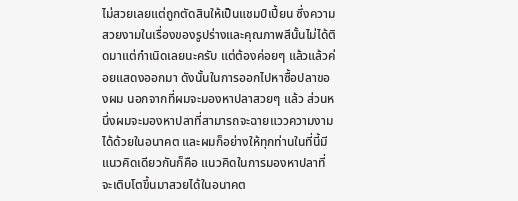ไม่สวยเลยแต่ถูกตัดสินให้เป็นแชมป์เปี้ยน ซึ่งความสวยงามในเรื่องของรูปร่างและคุณภาพสีนั้นไม่ได้ติดมาแต่กำเนิดเลยนะครับ แต่ต้องค่อยๆ แล้วแล้วค่อยแสดงออกมา ดังนั้นในการออกไปหาซื้อปลาของผม นอกจากที่ผมจะมองหาปลาสวยๆ แล้ว ส่วนหนึ่งผมจะมองหาปลาที่สามารถจะฉายแววความงามได้ด้วยในอนาคต และผมก็อย่างให้ทุกท่านในที่นี้มีแนวคิดเดียวกันก็คือ แนวคิดในการมองหาปลาที่จะเติบโตขึ้นมาสวยได้ในอนาคต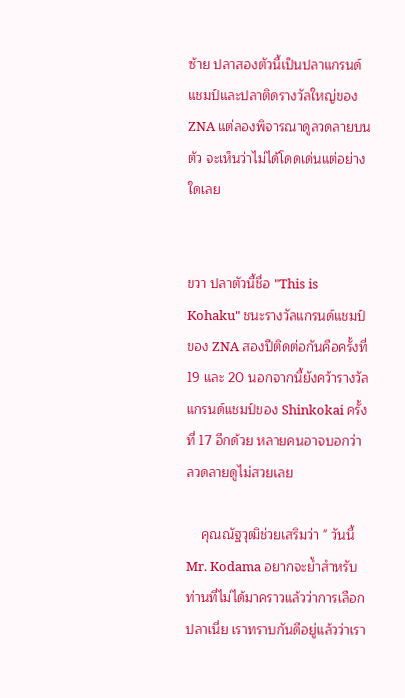ซ้าย ปลาสองตัวนี้เป็นปลาแกรนด์แชมป์และปลาติดรางวัลใหญ่ของ ZNA แต่ลองพิจารณาดูลวดลายบนตัว จะเห็นว่าไม่ได้โดดเด่นแต่อย่างใดเลย


ขวา ปลาตัวนี้ชื่อ "This is Kohaku" ชนะรางวัลแกรนด์แชมป์ของ ZNA สองปีติดต่อกันคือครั้งที่ 19 และ 20 นอกจากนี้ยังคว้ารางวัลแกรนด์แชมป์ของ Shinkokai ครั้งที่ 17 อีกด้วย หลายคนอาจบอกว่า ลวดลายดูไม่สวยเลย

    คุณณัฐวุฒิช่วยเสริมว่า " วันนี้ Mr. Kodama อยากจะย้ำสำหรับท่านที่ไม่ได้มาคราวแล้วว่าการเลือกปลาเนี่ย เราทราบกันดีอยู่แล้วว่าเรา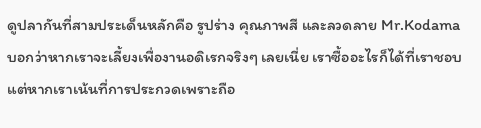ดูปลากันที่สามประเด็นหลักคือ รูปร่าง คุณภาพสี และลวดลาย Mr.Kodama บอกว่าหากเราจะเลี้ยงเพื่องานอดิเรกจริงๆ เลยเนี่ย เราซื้ออะไรก็ได้ที่เราชอบ แต่หากเราเน้นที่การประกวดเพราะถือ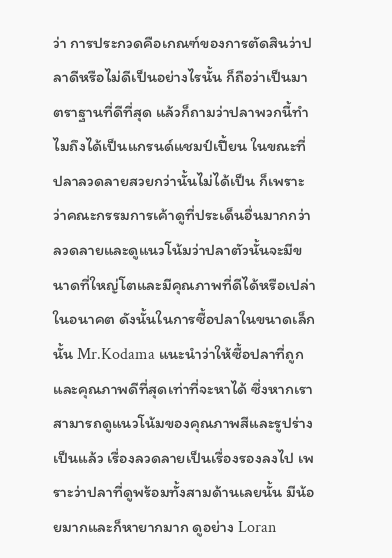ว่า การประกวดคือเกณฑ์ของการตัดสินว่าปลาดีหรือไม่ดีเป็นอย่างไรนั้น ก็ถือว่าเป็นมาตราฐานที่ดีที่สุด แล้วก็ถามว่าปลาพวกนี้ทำไมถึงได้เป็นแกรนด์แชมป์เปี้ยน ในขณะที่ปลาลวดลายสวยกว่านั้นไม่ได้เป็น ก็เพราะว่าคณะกรรมการเค้าดูที่ประเด็นอื่นมากกว่าลวดลายและดูแนวโน้มว่าปลาตัวนั้นจะมีขนาดที่ใหญ่โตและมีคุณภาพที่ดีได้หรือเปล่าในอนาคต ดังนั้นในการซื้อปลาในขนาดเล็กนั้น Mr.Kodama แนะนำว่าให้ซื้อปลาที่ถูกและคุณภาพดีที่สุดเท่าที่จะหาได้ ซึ่งหากเราสามารถดูแนวโน้มของคุณภาพสีและรูปร่างเป็นแล้ว เรื่องลวดลายเป็นเรื่องรองลงไป เพราะว่าปลาที่ดูพร้อมทั้งสามด้านเลยนั้น มีน้อยมากและก็หายากมาก ดูอย่าง Loran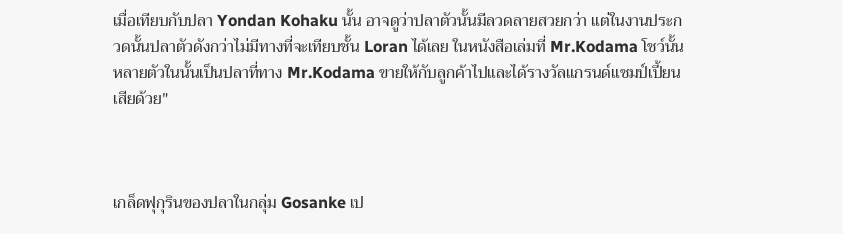เมื่อเทียบกับปลา Yondan Kohaku นั้น อาจดูว่าปลาตัวนั้นมีลวดลายสวยกว่า แต่ในงานประกวดนั้นปลาตัวดังกว่าไม่มีทางที่จะเทียบชั้น Loran ได้เลย ในหนังสือเล่มที่ Mr.Kodama โชว์นั้น หลายตัวในนั้นเป็นปลาที่ทาง Mr.Kodama ขายให้กับลูกค้าไปและได้รางวัลแกรนด์แชมป์เปี้ยนเสียด้วย"



เกล็ดฟุกุรินของปลาในกลุ่ม Gosanke เป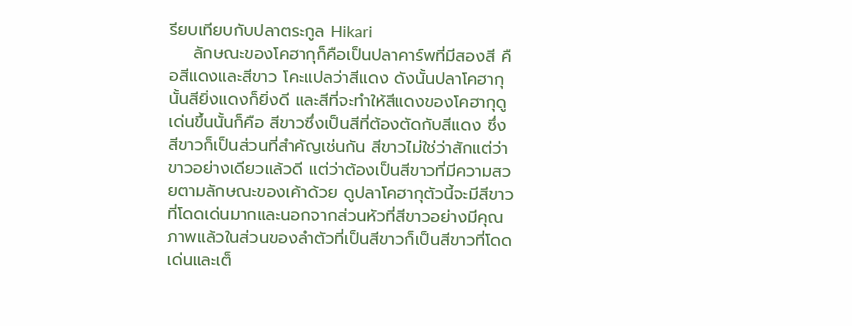รียบเทียบกับปลาตระกูล Hikari
    ลักษณะของโคฮากุก็คือเป็นปลาคาร์พที่มีสองสี คือสีแดงและสีขาว โคะแปลว่าสีแดง ดังนั้นปลาโคฮากุนั้นสียิ่งแดงก็ยิ่งดี และสีที่จะทำให้สีแดงของโคฮากุดูเด่นขึ้นนั้นก็คือ สีขาวซึ่งเป็นสีที่ต้องตัดกับสีแดง ซึ่งสีขาวก็เป็นส่วนที่สำคัญเช่นกัน สีขาวไม่ใช่ว่าสักแต่ว่าขาวอย่างเดียวแล้วดี แต่ว่าต้องเป็นสีขาวที่มีความสวยตามลักษณะของเค้าด้วย ดูปลาโคฮากุตัวนี้จะมีสีขาวที่โดดเด่นมากและนอกจากส่วนหัวที่สีขาวอย่างมีคุณภาพแล้วในส่วนของลำตัวที่เป็นสีขาวก็เป็นสีขาวที่โดดเด่นและเต็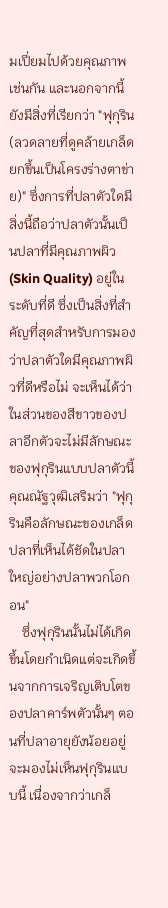มเปี่ยมไปด้วยคุณภาพเช่นกัน และนอกจากนี้ยังมีสิ่งที่เรียกว่า "ฟุกุริน (ลวดลายที่ดูคล้ายเกล็ดยกขึ้นเป็นโครงร่างตาข่าย)" ซึ่งการที่ปลาตัวใดมีสิ่งนี้ถือว่าปลาตัวนั้นเป็นปลาที่มีคุณภาพผิว
(Skin Quality) อยู่ในระดับที่ดี ซึ่งเป็นสิ่งที่สำคัญที่สุดสำหรับการมองว่าปลาตัวใดมีคุณภาพผิวที่ดีหรือไม่ จะเห็นได้ว่าในส่วนของสีขาวของปลาอีกตัวจะไม่มีลักษณะของฟุกุรินแบบปลาตัวนี้ คุณณัฐวุฒิเสริมว่า "ฟุกุรินคือลักษณะของเกล็ดปลาที่เห็นได้ชัดในปลาใหญ่อย่างปลาพวกโอกอน"
    ซึ่งฟุกุรินนั้นไม่ได้เกิดขึ้นโดยกำเนิดแต่จะเกิดขึ้นจากการเจริญเติบโตของปลาคาร์พตัวนั้นๆ ตอนที่ปลาอายุยังน้อยอยู่จะมองไม่เห็นฟุกุรินแบบนี้ เนื่องจากว่าเกล็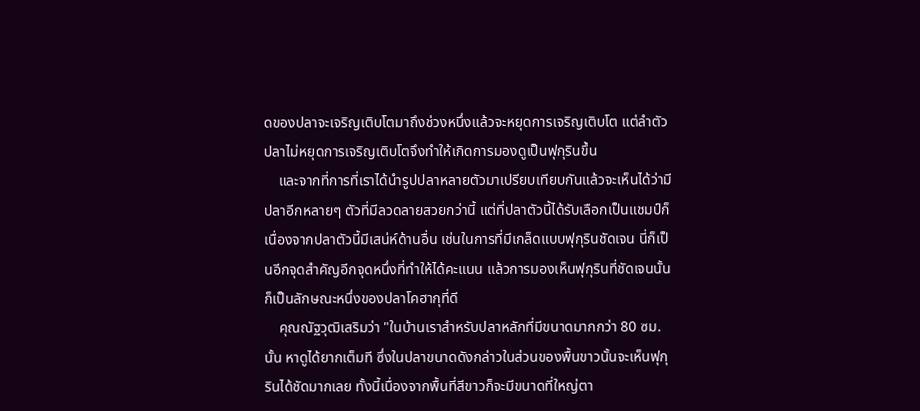ดของปลาจะเจริญเติบโตมาถึงช่วงหนึ่งแล้วจะหยุดการเจริญเติบโต แต่ลำตัวปลาไม่หยุดการเจริญเติบโตจึงทำให้เกิดการมองดูเป็นฟุกุรินขึ้น
    และจากที่การที่เราได้นำรูปปลาหลายตัวมาเปรียบเทียบกันแล้วจะเห็นได้ว่ามีปลาอีกหลายๆ ตัวที่มีลวดลายสวยกว่านี้ แต่ที่ปลาตัวนี้ได้รับเลือกเป็นแชมป์ก็เนื่องจากปลาตัวนี้มีเสน่ห์ด้านอื่น เช่นในการที่มีเกล็ดแบบฟุกุรินชัดเจน นี่ก็เป็นอีกจุดสำคัญอีกจุดหนึ่งที่ทำให้ได้คะแนน แล้วการมองเห็นฟุกุรินที่ชัดเจนนั้นก็เป็นลักษณะหนึ่งของปลาโคฮากุที่ดี
    คุณณัฐวุฒิเสริมว่า "ในบ้านเราสำหรับปลาหลักที่มีขนาดมากกว่า 80 ซม.นั้น หาดูได้ยากเต็มที ซึ่งในปลาขนาดดังกล่าวในส่วนของพื้นขาวนั้นจะเห็นฟุกุรินได้ชัดมากเลย ทั้งนี้เนื่องจากพื้นที่สีขาวก็จะมีขนาดที่ใหญ่ตา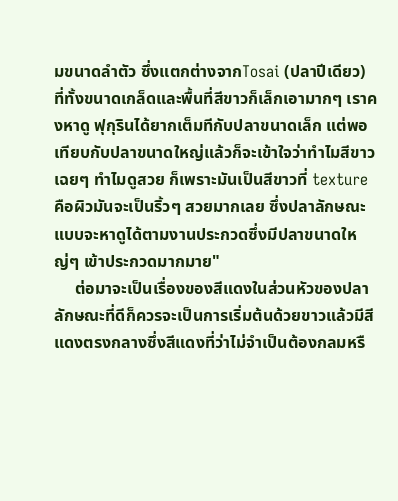มขนาดลำตัว ซึ่งแตกต่างจากTosai (ปลาปีเดียว) ที่ทั้งขนาดเกล็ดและพื้นที่สีขาวก็เล็กเอามากๆ เราคงหาดู ฟุกุรินได้ยากเต็มทีกับปลาขนาดเล็ก แต่พอเทียบกับปลาขนาดใหญ่แล้วก็จะเข้าใจว่าทำไมสีขาวเฉยๆ ทำไมดูสวย ก็เพราะมันเป็นสีขาวที่ texture คือผิวมันจะเป็นริ้วๆ สวยมากเลย ซึ่งปลาลักษณะแบบจะหาดูได้ตามงานประกวดซึ่งมีปลาขนาดใหญ่ๆ เข้าประกวดมากมาย"
     ต่อมาจะเป็นเรื่องของสีแดงในส่วนหัวของปลาลักษณะที่ดีก็ควรจะเป็นการเริ่มต้นด้วยขาวแล้วมีสีแดงตรงกลางซึ่งสีแดงที่ว่าไม่จำเป็นต้องกลมหรื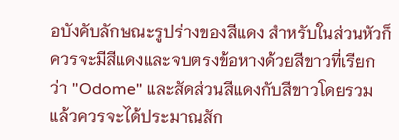อบังคับลักษณะรูปร่างของสีแดง สำหรับในส่วนหัวก็ควรจะมีสีแดงและจบตรงข้อหางด้วยสีขาวที่เรียกว่า "Odome" และสัดส่วนสีแดงกับสีขาวโดยรวมแล้วควรจะได้ประมาณสัก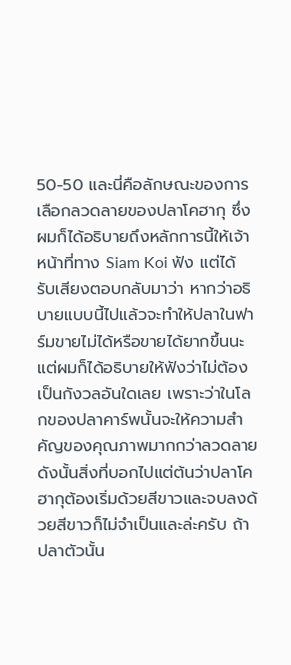50-50 และนี่คือลักษณะของการเลือกลวดลายของปลาโคฮากุ ซึ่งผมก็ได้อธิบายถึงหลักการนี้ให้เจ้าหน้าที่ทาง Siam Koi ฟัง แต่ได้รับเสียงตอบกลับมาว่า หากว่าอธิบายแบบนี้ไปแล้วจะทำให้ปลาในฟาร์มขายไม่ได้หรือขายได้ยากขึ้นนะ แต่ผมก็ได้อธิบายให้ฟังว่าไม่ต้องเป็นกังวลอันใดเลย เพราะว่าในโลกของปลาคาร์พนั้นจะให้ความสำคัญของคุณภาพมากกว่าลวดลาย ดังนั้นสิ่งที่บอกไปแต่ต้นว่าปลาโคฮากุต้องเริ่มด้วยสีขาวและจบลงด้วยสีขาวก็ไม่จำเป็นและล่ะครับ ถ้าปลาตัวนั้น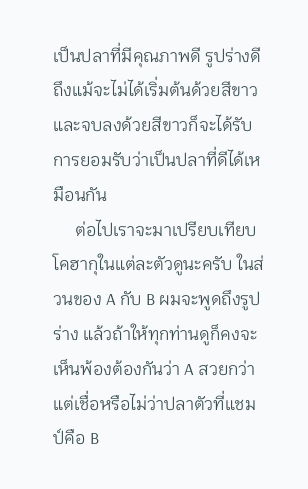เป็นปลาที่มีคุณภาพดี รูปร่างดี ถึงแม้จะไม่ได้เริ่มต้นด้วยสีขาวและจบลงด้วยสีขาวก็จะได้รับการยอมรับว่าเป็นปลาที่ดีได้เหมือนกัน
     ต่อไปเราจะมาเปรียบเทียบโคฮากุในแต่ละตัวดูนะครับ ในส่วนของ A กับ B ผมจะพูดถึงรูปร่าง แล้วถ้าให้ทุกท่านดูก็คงจะเห็นพ้องต้องกันว่า A สวยกว่า แต่เชื่อหรือไม่ว่าปลาตัวที่แชมป์คือ B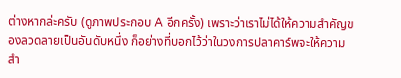ต่างหากล่ะครับ (ดูภาพประกอบ A อีกครั้ง) เพราะว่าเราไม่ได้ให้ความสำคัญของลวดลายเป็นอันดับหนึ่ง ก็อย่างที่บอกไว้ว่าในวงการปลาคาร์พจะให้ความสำ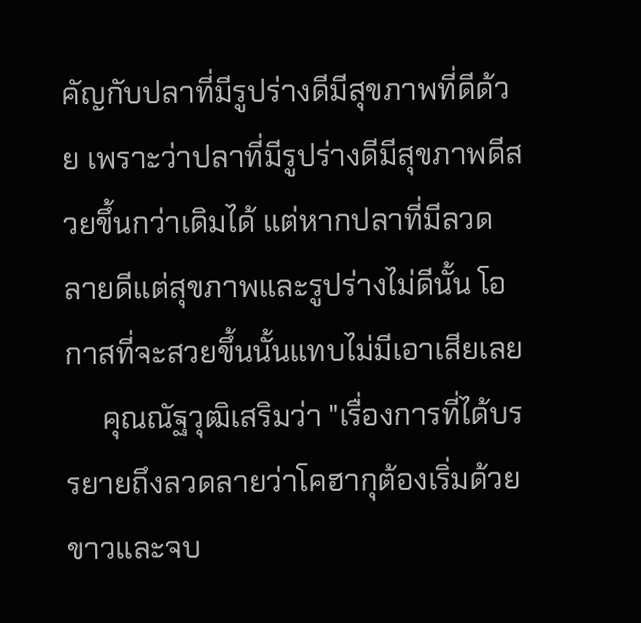คัญกับปลาที่มีรูปร่างดีมีสุขภาพที่ดีด้วย เพราะว่าปลาที่มีรูปร่างดีมีสุขภาพดีสวยขึ้นกว่าเดิมได้ แต่หากปลาที่มีลวดลายดีแต่สุขภาพและรูปร่างไม่ดีนั้น โอกาสที่จะสวยขึ้นนั้นแทบไม่มีเอาเสียเลย
     คุณณัฐวุฒิเสริมว่า "เรื่องการที่ได้บรรยายถึงลวดลายว่าโคฮากุต้องเริ่มด้วยขาวและจบ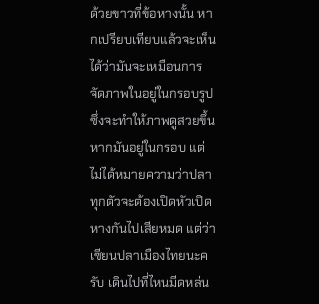ด้วยขาวที่ข้อหางนั้น หากเปรียบเทียบแล้วจะเห็นได้ว่ามันจะเหมือนการจัดภาพในอยู่ในกรอบรูป ซึ่งจะทำให้ภาพดูสวยขึ้นหากมันอยู่ในกรอบ แต่ไม่ได้หมายความว่าปลาทุกตัวจะต้องเปิดหัวเปิดหางกันไปเสียหมด แต่ว่าเซียนปลาเมืองไทยนะครับ เดินไปที่ไหนมีดหล่น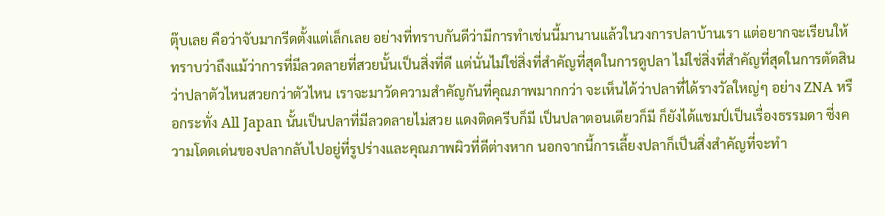ตุ๊บเลย คือว่าจับมากรีดตั้งแต่เล็กเลย อย่างที่ทราบกันดีว่ามีการทำเช่นนี้มานานแล้วในวงการปลาบ้านเรา แต่อยากจะเรียนให้ทราบว่าถึงแม้ว่าการที่มีลวดลายที่สวยนั้นเป็นสิ่งที่ดี แต่นั่นไม่ใช่สิ่งที่สำคัญที่สุดในการดูปลา ไม่ใช่สิ่งที่สำคัญที่สุดในการตัดสินว่าปลาตัวไหนสวยกว่าตัวไหน เราจะมาวัดความสำคัญกันที่คุณภาพมากกว่า จะเห็นได้ว่าปลาที่ได้รางวัลใหญ่ๆ อย่าง ZNA หรือกระทั่ง All Japan นั้นเป็นปลาที่มีลวดลายไม่สวย แดงติดครีบก็มี เป็นปลาตอนเดียวก็มี ก็ยังได้แชมป์เป็นเรื่องธรรมดา ซี่งความโดดเด่นของปลากลับไปอยู่ที่รูปร่างและคุณภาพผิวที่ดีต่างหาก นอกจากนี้การเลี้ยงปลาก็เป็นสิ่งสำคัญที่จะทำ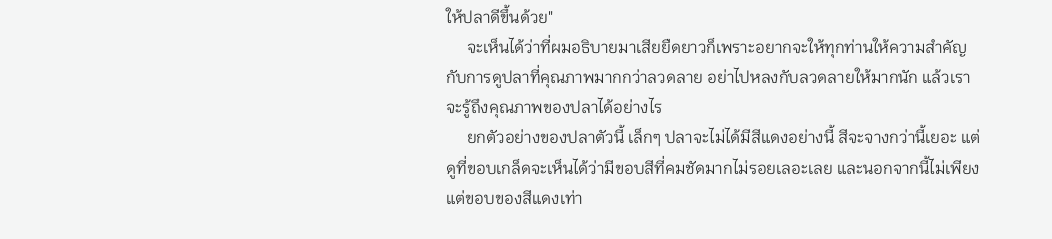ให้ปลาดีขึ้นด้วย"
     จะเห็นได้ว่าที่ผมอธิบายมาเสียยืดยาวก็เพราะอยากจะให้ทุกท่านให้ความสำคัญกับการดูปลาที่คุณภาพมากกว่าลวดลาย อย่าไปหลงกับลวดลายให้มากนัก แล้วเราจะรู้ถึงคุณภาพของปลาได้อย่างไร
     ยกตัวอย่างของปลาตัวนี้ เล็กๆ ปลาจะไม่ได้มีสีแดงอย่างนี้ สีจะจางกว่านี้เยอะ แต่ดูที่ขอบเกล็ดจะเห็นได้ว่ามีขอบสีที่คมชัดมากไม่รอยเลอะเลย และนอกจากนี้ไม่เพียงแต่ขอบของสีแดงเท่า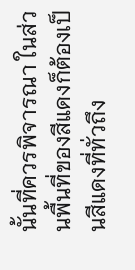นั้นที่ควรพิจารณา ในส่วนพื้นที่ของสีแดงก็ต้องเป็นสีแดงที่ทั่วถึง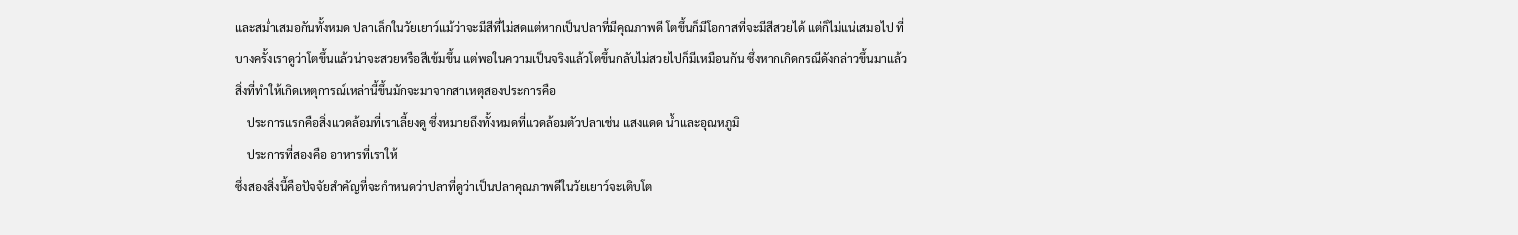และสม่ำเสมอกันทั้งหมด ปลาเล็กในวัยเยาว์แม้ว่าจะมีสีที่ไม่สดแต่หากเป็นปลาที่มีคุณภาพดี โตขึ้นก็มีโอกาสที่จะมีสีสวยได้ แต่ก็ไม่แน่เสมอไป ที่บางครั้งเราดูว่าโตขึ้นแล้วน่าจะสวยหรือสีเข้มขึ้น แต่พอในความเป็นจริงแล้วโตขึ้นกลับไม่สวยไปก็มีเหมือนกัน ซึ่งหากเกิดกรณีดังกล่าวขึ้นมาแล้วสิ่งที่ทำให้เกิดเหตุการณ์เหล่านี้ขึ้นมักจะมาจากสาเหตุสองประการคือ
    ประการแรกคือสิ่งแวดล้อมที่เราเลี้ยงดู ซึ่งหมายถึงทั้งหมดที่แวดล้อมตัวปลาเช่น แสงแดด น้ำและอุณหภูมิ
    ประการที่สองคือ อาหารที่เราให้
ซึ่งสองสิ่งนี้คือปัจจัยสำคัญที่จะกำหนดว่าปลาที่ดูว่าเป็นปลาคุณภาพดีในวัยเยาว์จะเติบโต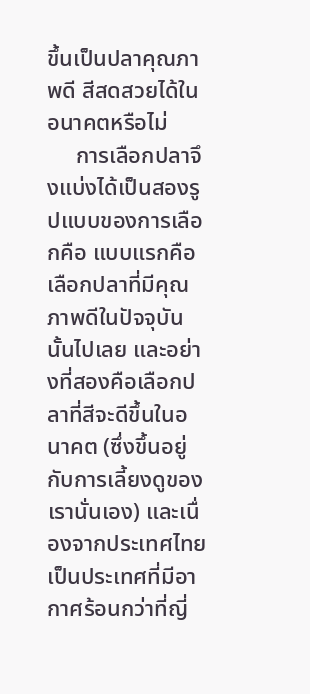ขึ้นเป็นปลาคุณภาพดี สีสดสวยได้ในอนาคตหรือไม่
     การเลือกปลาจึงแบ่งได้เป็นสองรูปแบบของการเลือกคือ แบบแรกคือเลือกปลาที่มีคุณภาพดีในปัจจุบันนั้นไปเลย และอย่างที่สองคือเลือกปลาที่สีจะดีขึ้นในอนาคต (ซึ่งขึ้นอยู่กับการเลี้ยงดูของเรานั่นเอง) และเนื่องจากประเทศไทยเป็นประเทศที่มีอากาศร้อนกว่าที่ญี่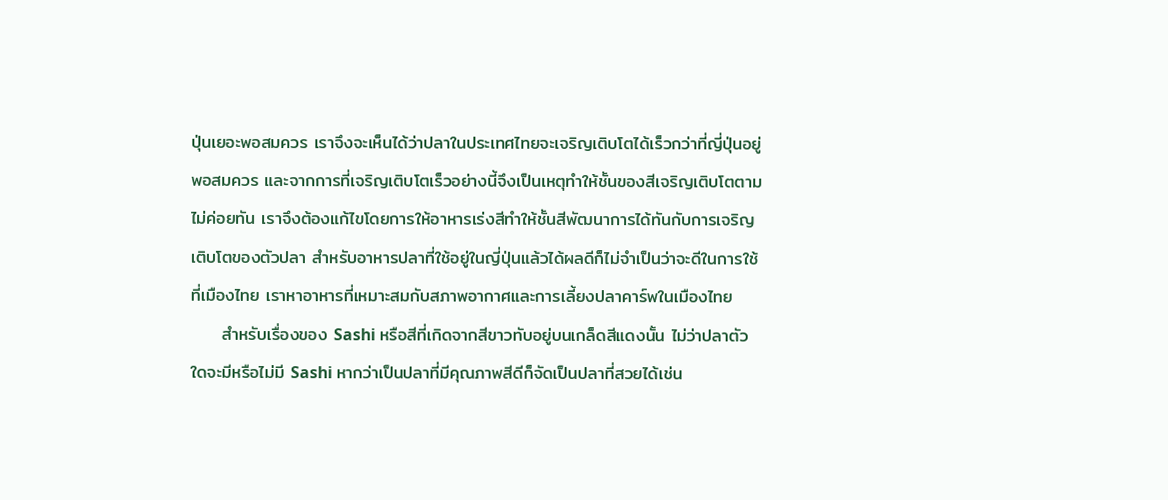ปุ่นเยอะพอสมควร เราจึงจะเห็นได้ว่าปลาในประเทศไทยจะเจริญเติบโตได้เร็วกว่าที่ญี่ปุ่นอยู่พอสมควร และจากการที่เจริญเติบโตเร็วอย่างนี้จึงเป็นเหตุทำให้ชั้นของสีเจริญเติบโตตามไม่ค่อยทัน เราจึงต้องแก้ไขโดยการให้อาหารเร่งสีทำให้ชั้นสีพัฒนาการได้ทันกับการเจริญเติบโตของตัวปลา สำหรับอาหารปลาที่ใช้อยู่ในญี่ปุ่นแล้วได้ผลดีก็ไม่จำเป็นว่าจะดีในการใช้ที่เมืองไทย เราหาอาหารที่เหมาะสมกับสภาพอากาศและการเลี้ยงปลาคาร์พในเมืองไทย
     สำหรับเรื่องของ Sashi หรือสีที่เกิดจากสีขาวทับอยู่บนเกล็ดสีแดงนั้น ไม่ว่าปลาตัวใดจะมีหรือไม่มี Sashi หากว่าเป็นปลาที่มีคุณภาพสีดีก็จัดเป็นปลาที่สวยได้เช่น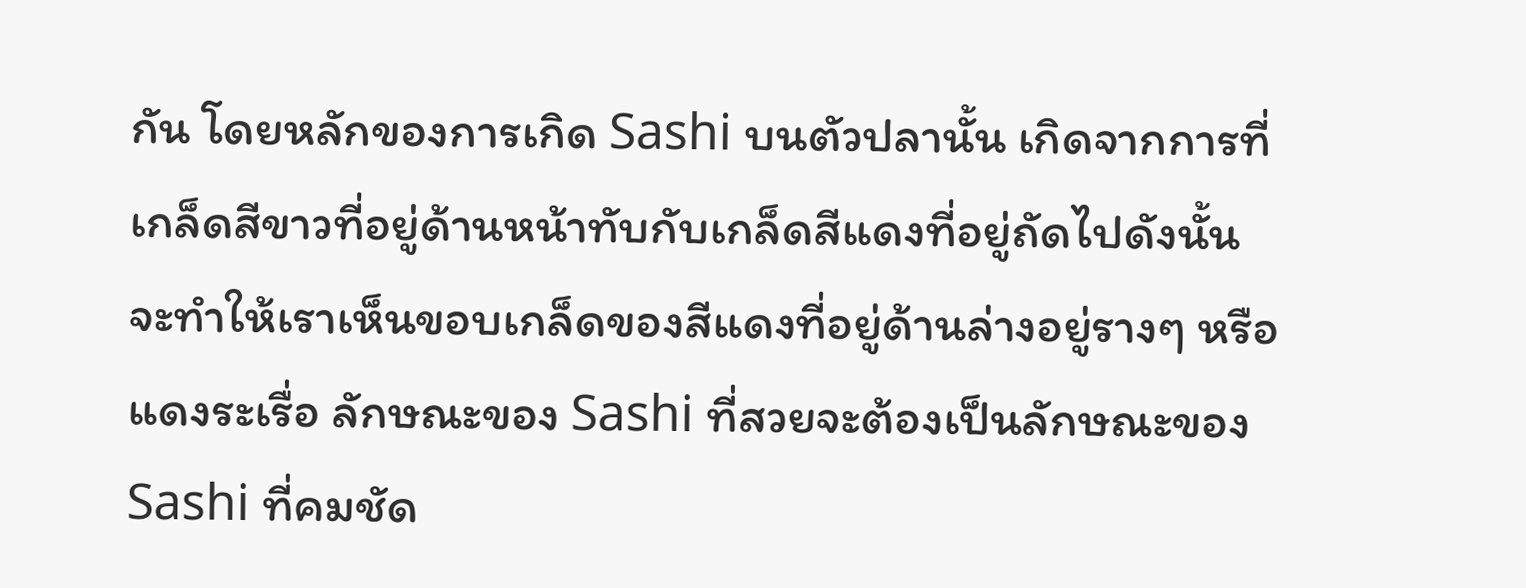กัน โดยหลักของการเกิด Sashi บนตัวปลานั้น เกิดจากการที่เกล็ดสีขาวที่อยู่ด้านหน้าทับกับเกล็ดสีแดงที่อยู่ถัดไปดังนั้นจะทำให้เราเห็นขอบเกล็ดของสีแดงที่อยู่ด้านล่างอยู่รางๆ หรือแดงระเรื่อ ลักษณะของ Sashi ที่สวยจะต้องเป็นลักษณะของ Sashi ที่คมชัด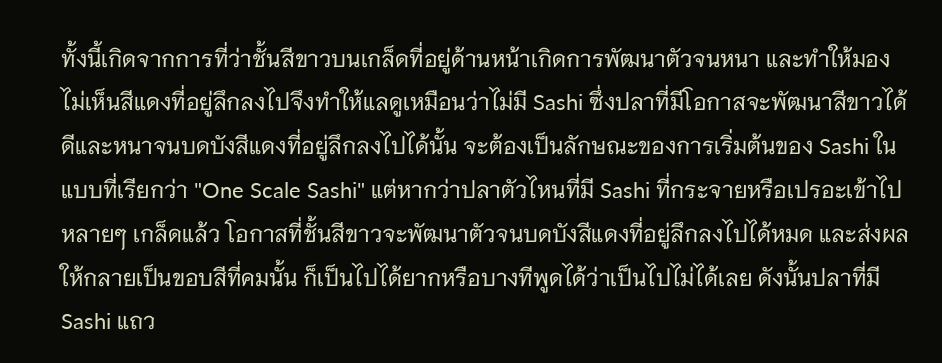ทั้งนี้เกิดจากการที่ว่าชั้นสีขาวบนเกล็ดที่อยู่ด้านหน้าเกิดการพัฒนาตัวจนหนา และทำให้มองไม่เห็นสีแดงที่อยู่ลึกลงไปจึงทำให้แลดูเหมือนว่าไม่มี Sashi ซึ่งปลาที่มีโอกาสจะพัฒนาสีขาวได้ดีและหนาจนบดบังสีแดงที่อยู่ลึกลงไปได้นั้น จะต้องเป็นลักษณะของการเริ่มต้นของ Sashi ในแบบที่เรียกว่า "One Scale Sashi" แต่หากว่าปลาตัวไหนที่มี Sashi ที่กระจายหรือเปรอะเข้าไปหลายๆ เกล็ดแล้ว โอกาสที่ชั้นสีขาวจะพัฒนาตัวจนบดบังสีแดงที่อยู่ลึกลงไปได้หมด และส่งผลให้กลายเป็นขอบสีที่คมนั้น ก็เป็นไปได้ยากหรือบางทีพูดได้ว่าเป็นไปไม่ได้เลย ดังนั้นปลาที่มี Sashi แถว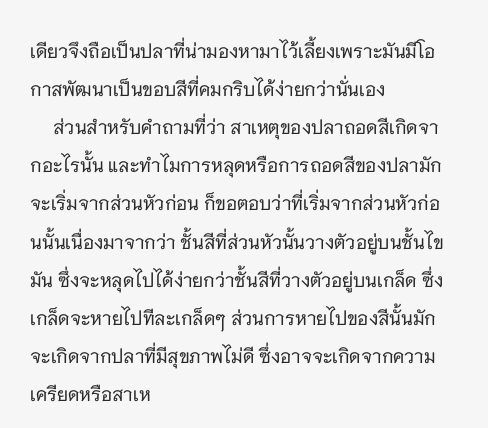เดียวจึงถือเป็นปลาที่น่ามองหามาไว้เลี้ยงเพราะมันมีโอกาสพัฒนาเป็นขอบสีที่คมกริบได้ง่ายกว่านั่นเอง
     ส่วนสำหรับคำถามที่ว่า สาเหตุของปลาถอดสีเกิดจากอะไรนั้น และทำไมการหลุดหรือการถอดสีของปลามักจะเริ่มจากส่วนหัวก่อน ก็ขอตอบว่าที่เริ่มจากส่วนหัวก่อนนั้นเนื่องมาจากว่า ชั้นสีที่ส่วนหัวนั้นวางตัวอยู่บนชั้นไขมัน ซึ่งจะหลุดไปได้ง่ายกว่าชั้นสีที่วางตัวอยู่บนเกล็ด ซึ่งเกล็ดจะหายไปทีละเกล็ดๆ ส่วนการหายไปของสีนั้นมักจะเกิดจากปลาที่มีสุขภาพไม่ดี ซึ่งอาจจะเกิดจากความเครียดหรือสาเห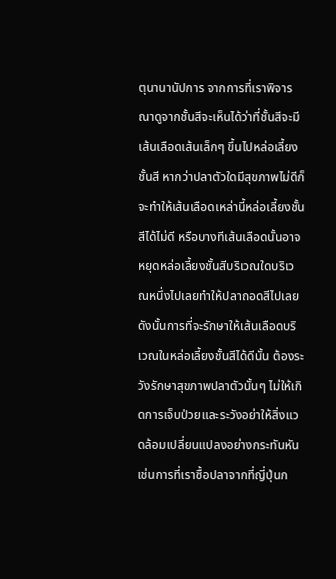ตุนานานัปการ จากการที่เราพิจารณาดูจากชั้นสีจะเห็นได้ว่าที่ชั้นสีจะมีเส้นเลือดเส้นเล็กๆ ขึ้นไปหล่อเลี้ยงชั้นสี หากว่าปลาตัวใดมีสุขภาพไม่ดีก็จะทำให้เส้นเลือดเหล่านี้หล่อเลี้ยงชั้นสีได้ไม่ดี หรือบางทีเส้นเลือดนั้นอาจหยุดหล่อเลี้ยงชั้นสีบริเวณใดบริเวณหนึ่งไปเลยทำให้ปลาถอดสีไปเลย ดังนั้นการที่จะรักษาให้เส้นเลือดบริเวณในหล่อเลี้ยงชั้นสีได้ดีนั้น ต้องระวังรักษาสุขภาพปลาตัวนั้นๆ ไม่ให้เกิดการเจ็บป่วยและระวังอย่าให้สิ่งแวดล้อมเปลี่ยนแปลงอย่างกระทันหัน เช่นการที่เราซื้อปลาจากที่ญี่ปุ่นก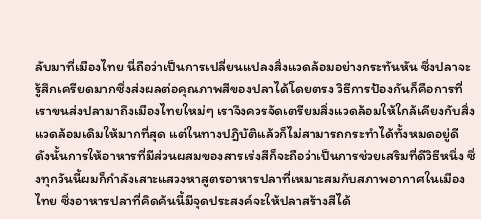ลับมาที่เมืองไทย นี่ถือว่าเป็นการเปลี่ยนแปลงสิ่งแวดล้อมอย่างกระทันหัน ซึ่งปลาจะรู้สึกเครียดมากซึ่งส่งผลต่อคุณภาพสีของปลาได้โดยตรง วิธีการป้องกันก็คือการที่เราขนส่งปลามาถึงเมืองไทยใหม่ๆ เราจึงควรจัดเตรียมสิ่งแวดล้อมให้ใกล้เคียงกับสิ่งแวดล้อมเดิมให้มากที่สุด แต่ในทางปฎิบัติแล้วก็ไม่สามารถกระทำได้ทั้งหมดอยู่ดี ดังนั้นการให้อาหารที่มีส่วนผสมของสารเร่งสีก็จะถือว่าเป็นการช่วยเสริมที่ดีวิธีหนึ่ง ซึ่งทุกวันนี้ผมก็กำลังเสาะแสวงหาสูตรอาหารปลาที่เหมาะสมกับสภาพอากาศในเมืองไทย ซึ่งอาหารปลาที่คิดค้นนี้มีจุดประสงค์จะให้ปลาสร้างสีได้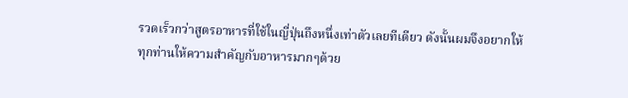รวดเร็วกว่าสูตรอาหารที่ใช้ในญี่ปุ่นถึงหนึ่งเท่าตัวเลยทีเดียว ดังนั้นผมจึงอยากให้ทุกท่านให้ความสำคัญกับอาหารมากๆด้วย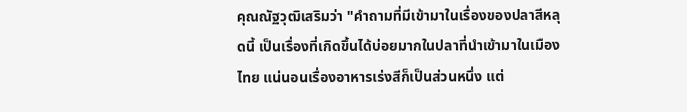คุณณัฐวุฒิเสริมว่า "คำถามที่มีเข้ามาในเรื่องของปลาสีหลุดนี้ เป็นเรื่องที่เกิดขึ้นได้บ่อยมากในปลาที่นำเข้ามาในเมืองไทย แน่นอนเรื่องอาหารเร่งสีก็เป็นส่วนหนึ่ง แต่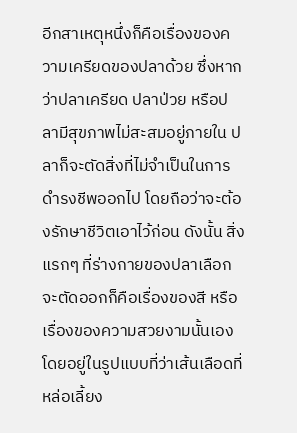อีกสาเหตุหนึ่งก็คือเรื่องของความเครียดของปลาด้วย ซึ่งหากว่าปลาเครียด ปลาป่วย หรือปลามีสุขภาพไม่สะสมอยู่ภายใน ปลาก็จะตัดสิ่งที่ไม่จำเป็นในการดำรงชีพออกไป โดยถือว่าจะต้องรักษาชีวิตเอาไว้ก่อน ดังนั้น สิ่งแรกๆ ที่ร่างกายของปลาเลือกจะตัดออกก็คือเรื่องของสี หรือเรื่องของความสวยงามนั้นเอง โดยอยู่ในรูปแบบที่ว่าเส้นเลือดที่หล่อเลี้ยง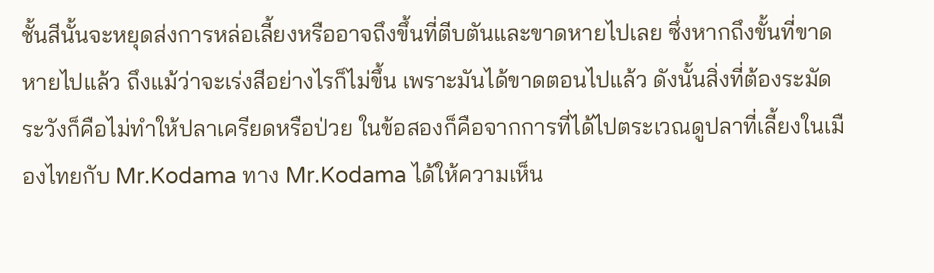ชั้นสีนั้นจะหยุดส่งการหล่อเลี้ยงหรืออาจถึงขึ้นที่ตีบตันและขาดหายไปเลย ซึ่งหากถึงขั้นที่ขาดหายไปแล้ว ถึงแม้ว่าจะเร่งสีอย่างไรก็ไม่ขึ้น เพราะมันได้ขาดตอนไปแล้ว ดังนั้นสิ่งที่ต้องระมัดระวังก็คือไม่ทำให้ปลาเครียดหรือป่วย ในข้อสองก็คือจากการที่ได้ไปตระเวณดูปลาที่เลี้ยงในเมืองไทยกับ Mr.Kodama ทาง Mr.Kodama ได้ให้ความเห็น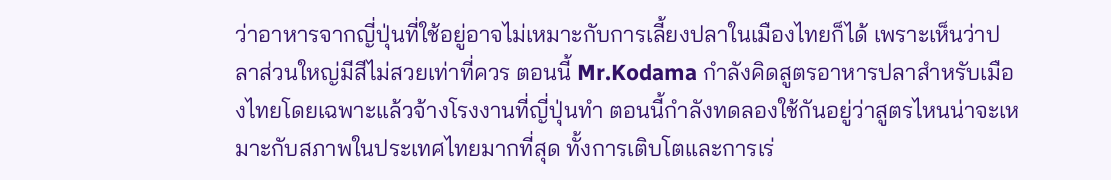ว่าอาหารจากญี่ปุ่นที่ใช้อยู่อาจไม่เหมาะกับการเลี้ยงปลาในเมืองไทยก็ได้ เพราะเห็นว่าปลาส่วนใหญ่มีสีไม่สวยเท่าที่ควร ตอนนี้ Mr.Kodama กำลังคิดสูตรอาหารปลาสำหรับเมืองไทยโดยเฉพาะแล้วจ้างโรงงานที่ญี่ปุ่นทำ ตอนนี้กำลังทดลองใช้กันอยู่ว่าสูตรไหนน่าจะเหมาะกับสภาพในประเทศไทยมากที่สุด ทั้งการเติบโตและการเร่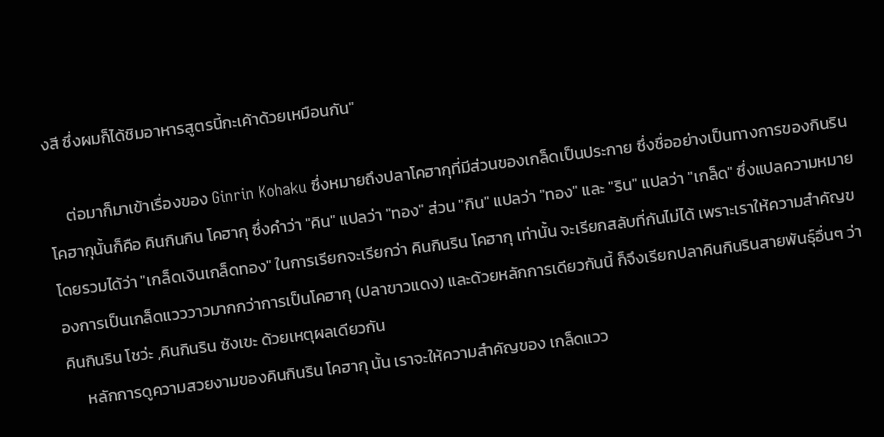งสี ซึ่งผมก็ได้ชิมอาหารสูตรนี้กะเค้าด้วยเหมือนกัน"

     ต่อมาก็มาเข้าเรื่องของ Ginrin Kohaku ซึ่งหมายถึงปลาโคฮากุที่มีส่วนของเกล็ดเป็นประกาย ซึ่งชื่ออย่างเป็นทางการของกินริน โคฮากุนั้นก็คือ คินกินกิน โคฮากุ ซึ่งคำว่า "คิน" แปลว่า "ทอง" ส่วน "กิน" แปลว่า "ทอง" และ "ริน" แปลว่า "เกล็ด" ซึ่งแปลความหมายโดยรวมได้ว่า "เกล็ดเงินเกล็ดทอง" ในการเรียกจะเรียกว่า คินกินริน โคฮากุ เท่านั้น จะเรียกสลับที่กันไม่ได้ เพราะเราให้ความสำคัญของการเป็นเกล็ดแวววาวมากกว่าการเป็นโคฮากุ (ปลาขาวแดง) และด้วยหลักการเดียวกันนี้ ก็จึงเรียกปลาคินกินรินสายพันธุ์อื่นๆ ว่า คินกินริน โชว่ะ ,คินกินริน ซังเขะ ด้วยเหตุผลเดียวกัน
     หลักการดูความสวยงามของคินกินริน โคฮากุ นั้น เราจะให้ความสำคัญของ เกล็ดแวว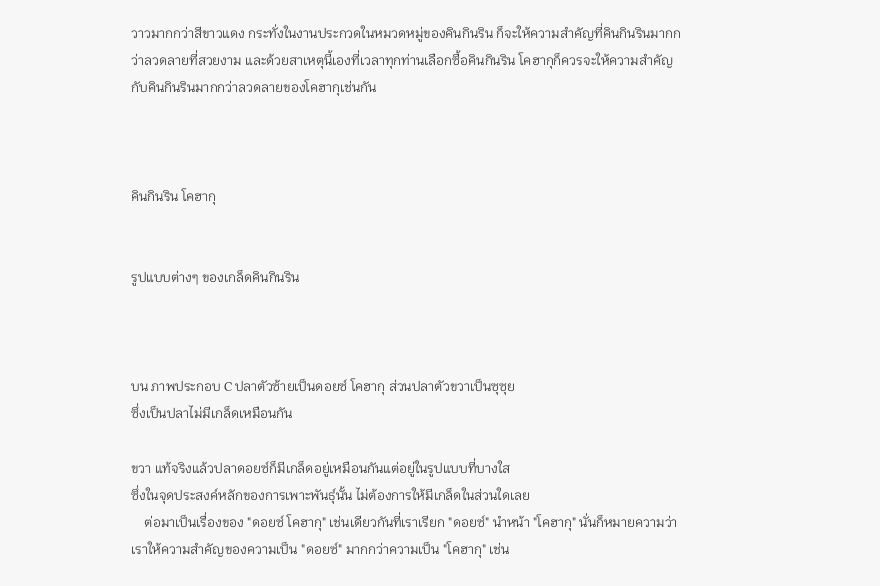วาวมากกว่าสีขาวแดง กระทั่งในงานประกวดในหมวดหมู่ของคินกินริน ก็จะให้ความสำคัญที่คินกินรินมากกว่าลวดลายที่สวยงาม และด้วยสาเหตุนี้เองที่เวลาทุกท่านเลือกซื้อคินกินริน โคฮากุก็ควรจะให้ความสำคัญกับคินกินรินมากกว่าลวดลายของโคฮากุเช่นกัน



คินกินริน โคฮากุ


รูปแบบต่างๆ ของเกล็ดคินกินริน



บน ภาพประกอบ C ปลาตัวซ้ายเป็นดอยซ์ โคฮากุ ส่วนปลาตัวขวาเป็นซุซุย
ซึ่งเป็นปลาไม่มีเกล็ดเหมือนกัน

ขวา แท้จริงแล้วปลาดอยซ์ก็มีเกล็ดอยู่เหมือนกันแต่อยู่ในรูปแบบที่บางใส
ซึ่งในจุดประสงค์หลักของการเพาะพันธุ์นั้น ไม่ต้องการให้มีเกล็ดในส่วนใดเลย
    ต่อมาเป็นเรื่องของ "ดอยซ์ โคฮากุ" เช่นเดียวกันที่เราเรียก "ดอยซ์" นำหน้า "โคฮากุ" นั่นก็หมายความว่าเราให้ความสำคัญของความเป็น "ดอยซ์" มากกว่าความเป็น "โคฮากุ" เช่น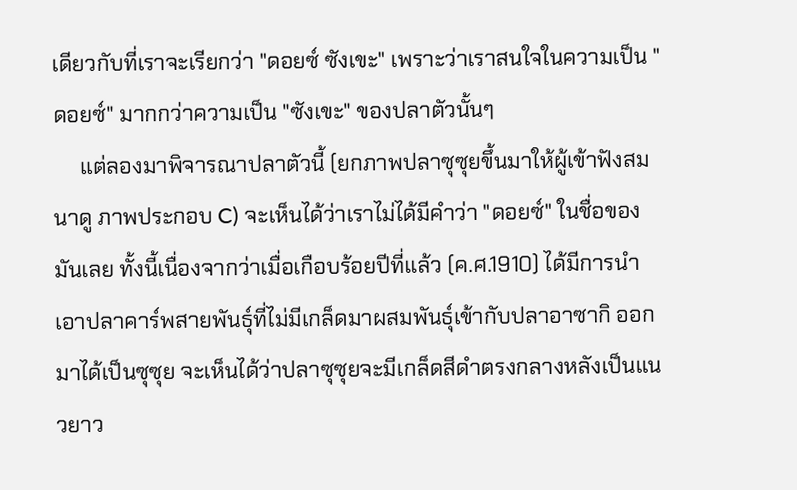เดียวกับที่เราจะเรียกว่า "ดอยซ์ ซังเขะ" เพราะว่าเราสนใจในความเป็น "ดอยซ์" มากกว่าความเป็น "ซังเขะ" ของปลาตัวนั้นๆ
     แต่ลองมาพิจารณาปลาตัวนี้ (ยกภาพปลาซุซุยขึ้นมาให้ผู้เข้าฟังสมนาดู ภาพประกอบ C) จะเห็นได้ว่าเราไม่ได้มีคำว่า "ดอยซ์" ในชื่อของมันเลย ทั้งนี้เนื่องจากว่าเมื่อเกือบร้อยปีที่แล้ว (ค.ศ.1910) ได้มีการนำเอาปลาคาร์พสายพันธุ์ที่ไม่มีเกล็ดมาผสมพันธุ์เข้ากับปลาอาซากิ ออกมาได้เป็นซุซุย จะเห็นได้ว่าปลาซุซุยจะมีเกล็ดสีดำตรงกลางหลังเป็นแนวยาว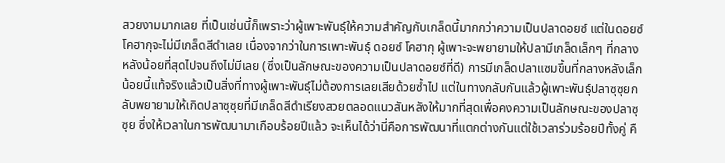สวยงามมากเลย ที่เป็นเช่นนี้ก็เพราะว่าผู้เพาะพันธุ์ให้ความสำคัญกับเกล็ดนี้มากกว่าความเป็นปลาดอยซ์ แต่ในดอยซ์ โคฮากุจะไม่มีเกล็ดสีดำเลย เนื่องจากว่าในการเพาะพันธุ์ ดอยซ์ โคฮากุ ผู้เพาะจะพยายามให้ปลามีเกล็ดเล็กๆ ที่กลางหลังน้อยที่สุดไปจนถึงไม่มีเลย (ซึ่งเป็นลักษณะของความเป็นปลาดอยซ์ที่ดี) การมีเกล็ดปลาแซมขึ้นที่กลางหลังเล็กน้อยนี้แท้จริงแล้วเป็นสิ่งที่ทางผู้เพาะพันธุ์ไม่ต้องการเลยเสียด้วยซ้ำไป แต่ในทางกลับกันแล้วผู้เพาะพันธุ์ปลาซุซุยกลับพยายามให้เกิดปลาซุซุยที่มีเกล็ดสีดำเรียงสวยตลอดแนวสันหลังให้มากที่สุดเพื่อคงความเป็นลักษณะของปลาซุซุย ซึ่งให้เวลาในการพัฒนามาเกือบร้อยปีแล้ว จะเห็นได้ว่านี่คือการพัฒนาที่แตกต่างกันแต่ใช้เวลาร่วมร้อยปีทั้งคู่ คื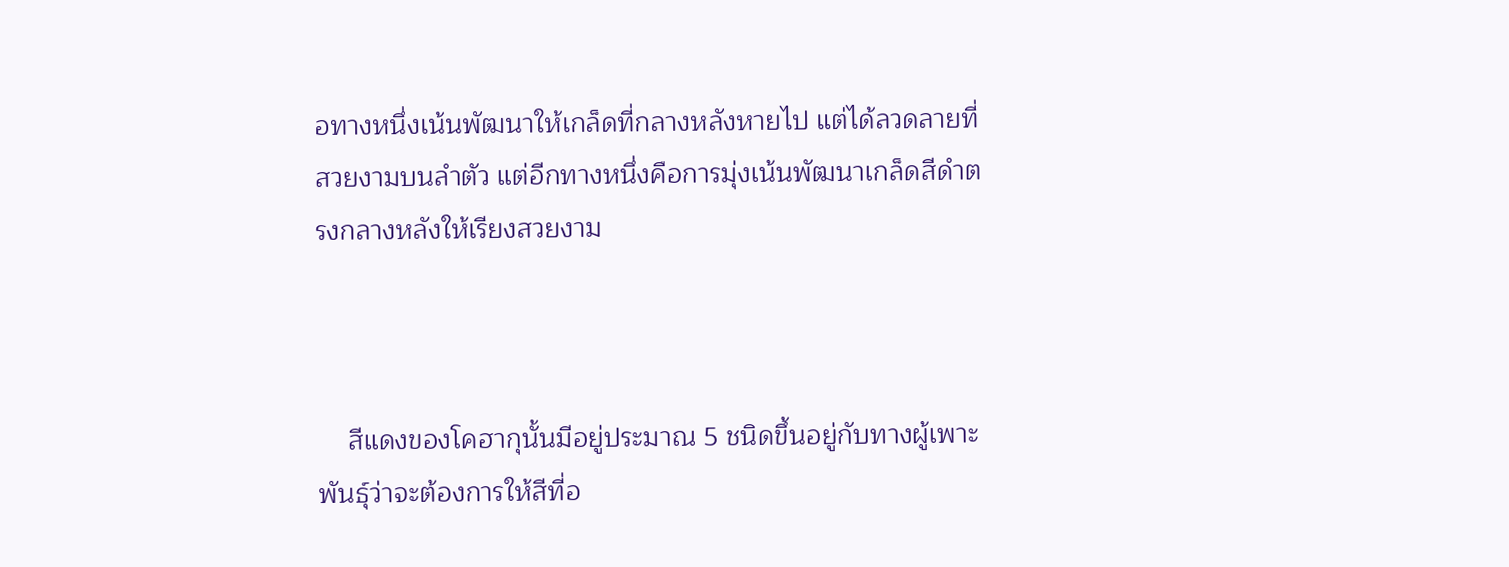อทางหนึ่งเน้นพัฒนาให้เกล็ดที่กลางหลังหายไป แต่ได้ลวดลายที่สวยงามบนลำตัว แต่อีกทางหนึ่งคือการมุ่งเน้นพัฒนาเกล็ดสีดำตรงกลางหลังให้เรียงสวยงาม



    สีแดงของโคฮากุนั้นมีอยู่ประมาณ 5 ชนิดขึ้นอยู่กับทางผู้เพาะพันธุ์ว่าจะต้องการให้สีที่อ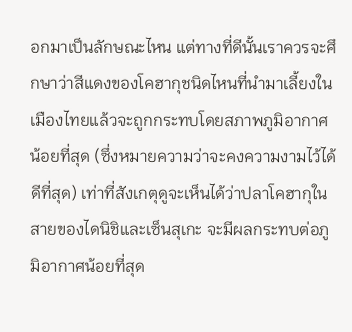อกมาเป็นลักษณะไหน แต่ทางที่ดีนั้นเราควรจะศึกษาว่าสีแดงของโคฮากุชนิดไหนที่นำมาเลี้ยงในเมืองไทยแล้วจะถูกกระทบโดยสภาพภูมิอากาศน้อยที่สุด (ซึ่งหมายความว่าจะคงความงามไว้ได้ดีที่สุด) เท่าที่สังเกตุดูจะเห็นได้ว่าปลาโคฮากุในสายของไดนิชิและเซ็นสุเกะ จะมีผลกระทบต่อภูมิอากาศน้อยที่สุด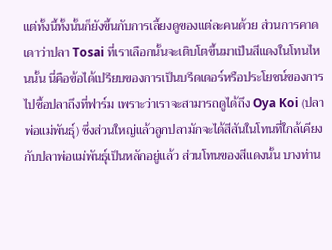แต่ทั้งนี้ทั้งนั้นก็ยังขึ้นกับการเลี้ยงดูของแต่ละคนด้วย ส่วนการคาดเดาว่าปลา Tosai ที่เราเลือกนั้นจะเติบโตขึ้นมาเป็นสีแดงในโทนไหนนั้น นี่คือข้อได้เปรียบของการเป็นบรีดเดอร์หรือประโยชน์ของการไปซื้อปลาถึงที่ฟาร์ม เพราะว่าเราจะสามารถดูได้ถึง Oya Koi (ปลาพ่อแม่พันธุ์) ซึ่งส่วนใหญ่แล้วลูกปลามักจะได้สีสันในโทนที่ใกล้เคียงกับปลาพ่อแม่พันธุ์เป็นหลักอยู่แล้ว ส่วนโทนของสีแดงนั้น บางท่าน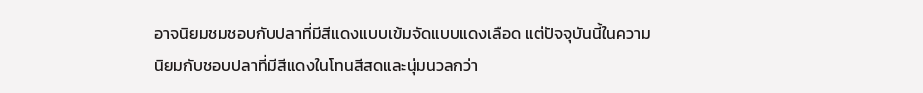อาจนิยมชมชอบกับปลาที่มีสีแดงแบบเข้มจัดแบบแดงเลือด แต่ปัจจุบันนี้ในความนิยมกับชอบปลาที่มีสีแดงในโทนสีสดและนุ่มนวลกว่า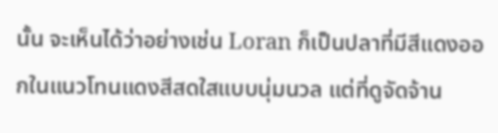นั้น จะเห็นได้ว่าอย่างเช่น Loran ก็เป็นปลาที่มีสีแดงออกในแนวโทนแดงสีสดใสแบบนุ่มนวล แต่ที่ดูจัดจ้าน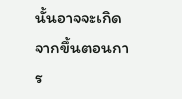นั้นอาจจะเกิดจากขึ้นตอนการ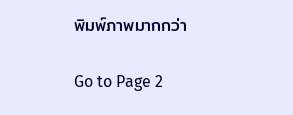พิมพ์ภาพมากกว่า

Go to Page 2